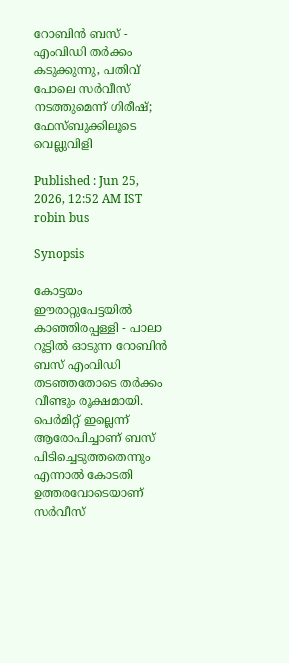റോബിൻ ബസ് - എംവി‍ഡി തർക്കം കടുക്കുന്നു, പതിവ് പോലെ സർവീസ് നടത്തുമെന്ന് ഗിരീഷ്; ഫേസ്ബുക്കിലൂടെ വെല്ലുവിളി

Published : Jun 25, 2026, 12:52 AM IST
robin bus

Synopsis

കോട്ടയം ഈരാറ്റുപേട്ടയിൽ കാഞ്ഞിരപ്പള്ളി - പാലാ റൂട്ടിൽ ഓടുന്ന റോബിൻ ബസ് എംവിഡി തടഞ്ഞതോടെ തർക്കം വീണ്ടും രൂക്ഷമായി. പെർമിറ്റ് ഇല്ലെന്ന് ആരോപിച്ചാണ് ബസ് പിടിച്ചെടുത്തതെന്നും എന്നാൽ കോടതി ഉത്തരവോടെയാണ് സർവീസ്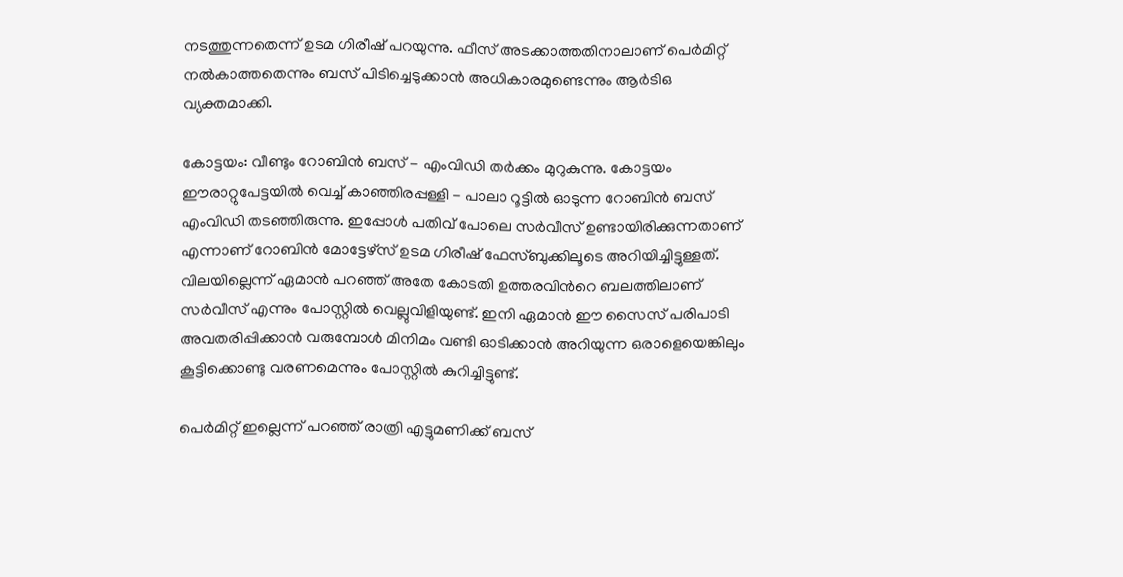നടത്തുന്നതെന്ന് ഉടമ ഗിരീഷ് പറയുന്നു. ഫീസ് അടക്കാത്തതിനാലാണ് പെർമിറ്റ് നൽകാത്തതെന്നും ബസ് പിടിച്ചെടുക്കാൻ അധികാരമുണ്ടെന്നും ആർടിഒ വ്യക്തമാക്കി.

കോട്ടയം: വീണ്ടും റോബിൻ ബസ് - എംവി‍ഡി തർക്കം മുറുകുന്നു. കോട്ടയം ഈരാറ്റുപേട്ടയിൽ വെച്ച് കാഞ്ഞിരപ്പള്ളി - പാലാ റൂട്ടിൽ ഓടുന്ന റോബിൻ ബസ് എംവിഡി തടഞ്ഞിരുന്നു. ഇപ്പോൾ പതിവ് പോലെ സർവീസ് ഉണ്ടായിരിക്കുന്നതാണ് എന്നാണ് റോബിൻ മോട്ടേഴ്സ് ഉടമ ഗിരീഷ് ഫേസ്ബുക്കിലൂടെ അറിയിച്ചിട്ടുള്ളത്. വിലയില്ലെന്ന് ഏമാൻ പറഞ്ഞ് അതേ കോടതി ഉത്തരവിന്‍റെ ബലത്തിലാണ് സർവീസ് എന്നും പോസ്റ്റിൽ വെല്ലുവിളിയുണ്ട്. ഇനി ഏമാൻ ഈ സൈസ് പരിപാടി അവതരിപ്പിക്കാൻ വരുമ്പോൾ മിനിമം വണ്ടി ഓടിക്കാൻ അറിയുന്ന ഒരാളെയെങ്കിലും കൂട്ടിക്കൊണ്ടു വരണമെന്നും പോസ്റ്റിൽ കുറിച്ചിട്ടുണ്ട്.

പെർമിറ്റ് ഇല്ലെന്ന് പറഞ്ഞ് രാത്രി എട്ടുമണിക്ക് ബസ്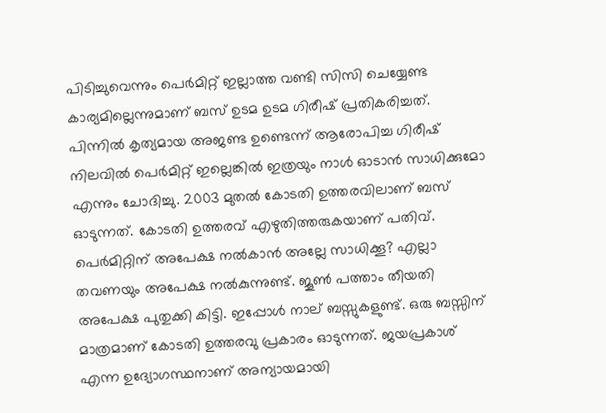പിടിച്ചുവെന്നും പെർമിറ്റ് ഇല്ലാത്ത വണ്ടി സിസി ചെയ്യേണ്ട കാര്യമില്ലെന്നുമാണ് ബസ് ഉടമ ഉടമ ഗിരീഷ് പ്രതികരിച്ചത്. പിന്നിൽ കൃത്യമായ അജണ്ട ഉണ്ടെന്ന് ആരോപിച്ച ഗിരീഷ് നിലവിൽ പെർമിറ്റ് ഇല്ലെങ്കിൽ ഇത്രയും നാൾ ഓടാൻ സാധിക്കുമോ എന്നും ചോദിച്ചു. 2003 മുതൽ കോടതി ഉത്തരവിലാണ് ബസ് ഓടുന്നത്. കോടതി ഉത്തരവ് എഴുതിത്തരുകയാണ് പതിവ്. പെർമിറ്റിന് അപേക്ഷ നൽകാൻ അല്ലേ സാധിക്കൂ? എല്ലാ തവണയും അപേക്ഷ നൽകുന്നുണ്ട്. ജൂൺ പത്താം തീയതി അപേക്ഷ പുതുക്കി കിട്ടി. ഇപ്പോൾ നാല് ബസ്സുകളുണ്ട്. ഒരു ബസ്സിന് മാത്രമാണ് കോടതി ഉത്തരവു പ്രകാരം ഓടുന്നത്. ജയപ്രകാശ് എന്ന ഉദ്യോഗസ്ഥനാണ് അന്യായമായി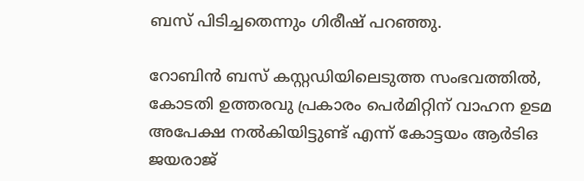ബസ് പിടിച്ചതെന്നും ഗിരീഷ് പറഞ്ഞു.

റോബിൻ ബസ് കസ്റ്റഡിയിലെടുത്ത സംഭവത്തിൽ, കോടതി ഉത്തരവു പ്രകാരം പെർമിറ്റിന് വാഹന ഉടമ അപേക്ഷ നൽകിയിട്ടുണ്ട് എന്ന് കോട്ടയം ആർടിഒ ജയരാജ്‌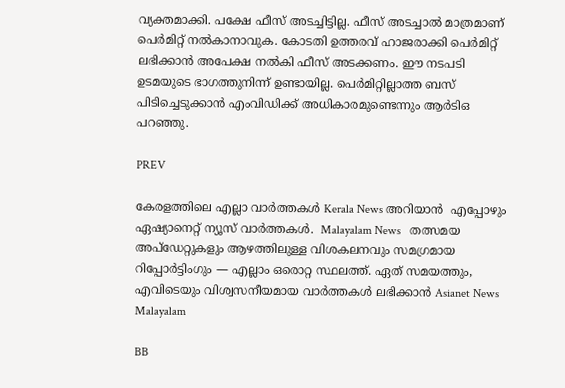വ്യക്തമാക്കി. പക്ഷേ ഫീസ് അടച്ചിട്ടില്ല. ഫീസ് അടച്ചാൽ മാത്രമാണ് പെർമിറ്റ് നൽകാനാവുക. കോടതി ഉത്തരവ് ഹാജരാക്കി പെർമിറ്റ് ലഭിക്കാൻ അപേക്ഷ നൽകി ഫീസ് അടക്കണം. ഈ നടപടി ഉടമയുടെ ഭാഗത്തുനിന്ന് ഉണ്ടായില്ല. പെർമിറ്റില്ലാത്ത ബസ് പിടിച്ചെടുക്കാൻ എംവിഡിക്ക് അധികാരമുണ്ടെന്നും ആർടിഒ പറഞ്ഞു.

PREV

കേരളത്തിലെ എല്ലാ വാർത്തകൾ Kerala News അറിയാൻ  എപ്പോഴും ഏഷ്യാനെറ്റ് ന്യൂസ് വാർത്തകൾ.  Malayalam News   തത്സമയ അപ്‌ഡേറ്റുകളും ആഴത്തിലുള്ള വിശകലനവും സമഗ്രമായ റിപ്പോർട്ടിംഗും — എല്ലാം ഒരൊറ്റ സ്ഥലത്ത്. ഏത് സമയത്തും, എവിടെയും വിശ്വസനീയമായ വാർത്തകൾ ലഭിക്കാൻ Asianet News Malayalam

BB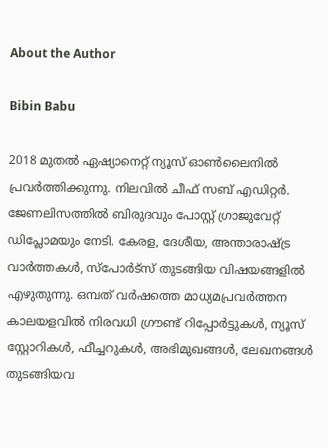About the Author

Bibin Babu

2018 മുതല്‍ ഏഷ്യാനെറ്റ് ന്യൂസ് ഓണ്‍ലൈനില്‍ പ്രവര്‍ത്തിക്കുന്നു. നിലവില്‍ ചീഫ് സബ് എഡിറ്റർ. ജേണലിസത്തില്‍ ബിരുദവും പോസ്റ്റ് ഗ്രാജുവേറ്റ് ഡിപ്ലോമയും നേടി. കേരള, ദേശീയ, അന്താരാഷ്ട്ര വാര്‍ത്തകള്‍, സ്പോര്‍ട്സ് തുടങ്ങിയ വിഷയങ്ങളില്‍ എഴുതുന്നു. ഒമ്പത് വര്‍ഷത്തെ മാധ്യമപ്രവര്‍ത്തന കാലയളവില്‍ നിരവധി ഗ്രൗണ്ട് റിപ്പോര്‍ട്ടുകള്‍, ന്യൂസ് സ്റ്റോറികള്‍, ഫീച്ചറുകള്‍, അഭിമുഖങ്ങള്‍, ലേഖനങ്ങള്‍ തുടങ്ങിയവ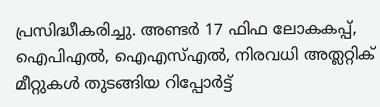പ്രസിദ്ധീകരിച്ചു. അണ്ടര്‍ 17 ഫിഫ ലോകകപ്പ്, ഐപിഎൽ, ഐഎസ്എൽ, നിരവധി അത്ലറ്റിക് മീറ്റുകൾ തുടങ്ങിയ റിപ്പോര്‍ട്ട്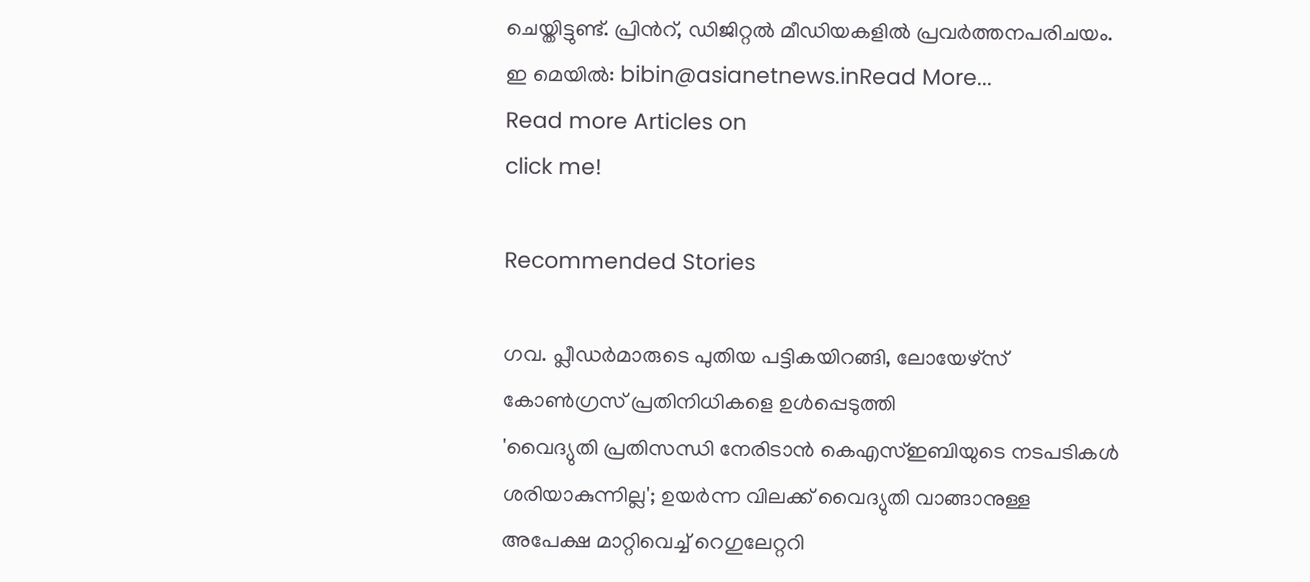ചെയ്തിട്ടുണ്ട്. പ്രിന്‍റ്, ഡിജിറ്റല്‍ മീഡിയകളില്‍ പ്രവര്‍ത്തനപരിചയം. ഇ മെയില്‍: bibin@asianetnews.inRead More...
Read more Articles on
click me!

Recommended Stories

ഗവ. പ്ലീഡർമാരുടെ പുതിയ പട്ടികയിറങ്ങി, ലോയേഴ്സ് കോൺഗ്രസ് പ്രതിനിധികളെ ഉൾപ്പെടുത്തി
'വൈദ്യുതി പ്രതിസന്ധി നേരിടാൻ കെഎസ്ഇബിയുടെ നടപടികൾ ശരിയാകുന്നില്ല'; ഉയർന്ന വിലക്ക് വൈദ്യുതി വാങ്ങാനുള്ള അപേക്ഷ മാറ്റിവെച്ച് റെഗുലേറ്ററി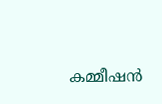കമ്മീഷൻ